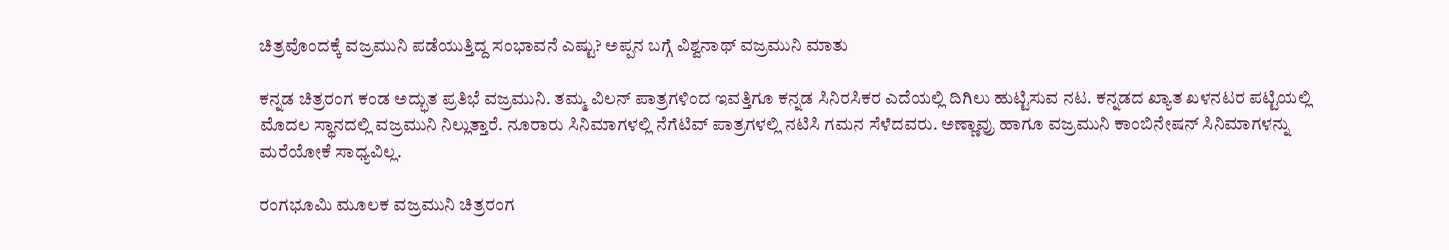ಚಿತ್ರವೊಂದಕ್ಕೆ ವಜ್ರಮುನಿ ಪಡೆಯುತ್ತಿದ್ದ ಸಂಭಾವನೆ ಎಷ್ಟು? ಅಪ್ಪನ ಬಗ್ಗೆ ವಿಶ್ವನಾಥ್ ವಜ್ರಮುನಿ ಮಾತು

ಕನ್ನಡ ಚಿತ್ರರಂಗ ಕಂಡ ಅದ್ಭುತ ಪ್ರತಿಭೆ ವಜ್ರಮುನಿ. ತಮ್ಮ ವಿಲನ್ ಪಾತ್ರಗಳಿಂದ ಇವತ್ತಿಗೂ ಕನ್ನಡ ಸಿನಿರಸಿಕರ ಎದೆಯಲ್ಲಿ ದಿಗಿಲು ಹುಟ್ಟಿಸುವ ನಟ. ಕನ್ನಡದ ಖ್ಯಾತ ಖಳನಟರ ಪಟ್ಟಿಯಲ್ಲಿ ಮೊದಲ ಸ್ಥಾನದಲ್ಲಿ ವಜ್ರಮುನಿ ನಿಲ್ಲುತ್ತಾರೆ. ನೂರಾರು ಸಿನಿಮಾಗಳಲ್ಲಿ ನೆಗೆಟಿವ್ ಪಾತ್ರಗಳಲ್ಲಿ ನಟಿಸಿ ಗಮನ ಸೆಳೆದವರು. ಅಣ್ಣಾವ್ರು ಹಾಗೂ ವಜ್ರಮುನಿ ಕಾಂಬಿನೇಷನ್ ಸಿನಿಮಾಗಳನ್ನು ಮರೆಯೋಕೆ ಸಾಧ್ಯವಿಲ್ಲ.

ರಂಗಭೂಮಿ ಮೂಲಕ ವಜ್ರಮುನಿ ಚಿತ್ರರಂಗ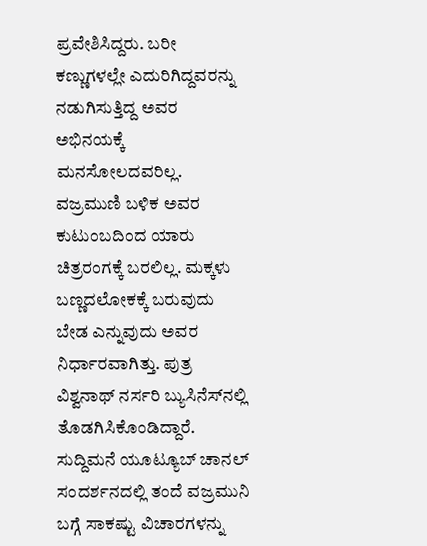ಪ್ರವೇಶಿಸಿದ್ದರು. ಬರೀ ಕಣ್ಣುಗಳಲ್ಲೇ ಎದುರಿಗಿದ್ದವರನ್ನು ನಡುಗಿಸುತ್ತಿದ್ದ ಅವರ ಅಭಿನಯಕ್ಕೆ ಮನಸೋಲದವರಿಲ್ಲ. ವಜ್ರಮುಣಿ ಬಳಿಕ ಅವರ ಕುಟುಂಬದಿಂದ ಯಾರು ಚಿತ್ರರಂಗಕ್ಕೆ ಬರಲಿಲ್ಲ. ಮಕ್ಕಳು ಬಣ್ಣದಲೋಕಕ್ಕೆ ಬರುವುದು ಬೇಡ ಎನ್ನುವುದು ಅವರ ನಿರ್ಧಾರವಾಗಿತ್ತು. ಪುತ್ರ ವಿಶ್ವನಾಥ್ ನರ್ಸರಿ ಬ್ಯುಸಿನೆಸ್‌ನಲ್ಲಿ ತೊಡಗಿಸಿಕೊಂಡಿದ್ದಾರೆ. ಸುದ್ದಿಮನೆ ಯೂಟ್ಯೂಬ್ ಚಾನಲ್ ಸಂದರ್ಶನದಲ್ಲಿ ತಂದೆ ವಜ್ರಮುನಿ ಬಗ್ಗೆ ಸಾಕಷ್ಟು ವಿಚಾರಗಳನ್ನು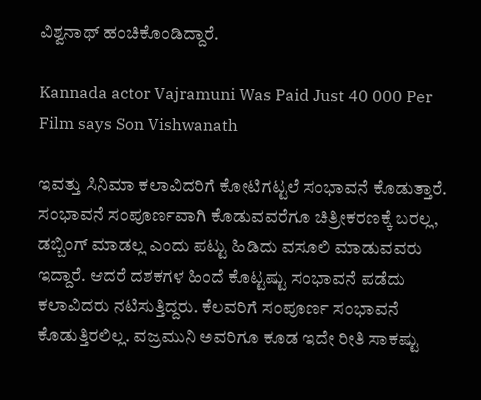ವಿಶ್ವನಾಥ್ ಹಂಚಿಕೊಂಡಿದ್ದಾರೆ.

Kannada actor Vajramuni Was Paid Just 40 000 Per Film says Son Vishwanath

ಇವತ್ತು ಸಿನಿಮಾ ಕಲಾವಿದರಿಗೆ ಕೋಟಿಗಟ್ಟಲೆ ಸಂಭಾವನೆ ಕೊಡುತ್ತಾರೆ. ಸಂಭಾವನೆ ಸಂಪೂರ್ಣವಾಗಿ ಕೊಡುವವರೆಗೂ ಚಿತ್ರೀಕರಣಕ್ಕೆ ಬರಲ್ಲ, ಡಬ್ಬಿಂಗ್ ಮಾಡಲ್ಲ ಎಂದು ಪಟ್ಟು ಹಿಡಿದು ವಸೂಲಿ ಮಾಡುವವರು ಇದ್ದಾರೆ. ಆದರೆ ದಶಕಗಳ ಹಿಂದೆ ಕೊಟ್ಟಷ್ಟು ಸಂಭಾವನೆ ಪಡೆದು ಕಲಾವಿದರು ನಟಿಸುತ್ತಿದ್ದರು. ಕೆಲವರಿಗೆ ಸಂಪೂರ್ಣ ಸಂಭಾವನೆ ಕೊಡುತ್ತಿರಲಿಲ್ಲ. ವಜ್ರಮುನಿ ಅವರಿಗೂ ಕೂಡ ಇದೇ ರೀತಿ ಸಾಕಷ್ಟು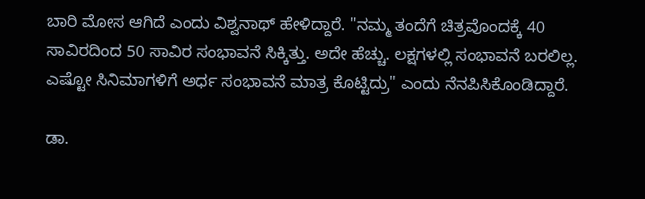ಬಾರಿ ಮೋಸ ಆಗಿದೆ ಎಂದು ವಿಶ್ವನಾಥ್ ಹೇಳಿದ್ದಾರೆ. "ನಮ್ಮ ತಂದೆಗೆ ಚಿತ್ರವೊಂದಕ್ಕೆ 40 ಸಾವಿರದಿಂದ 50 ಸಾವಿರ ಸಂಭಾವನೆ ಸಿಕ್ಕಿತ್ತು. ಅದೇ ಹೆಚ್ಚು. ಲಕ್ಷಗಳಲ್ಲಿ ಸಂಭಾವನೆ ಬರಲಿಲ್ಲ. ಎಷ್ಟೋ ಸಿನಿಮಾಗಳಿಗೆ ಅರ್ಧ ಸಂಭಾವನೆ ಮಾತ್ರ ಕೊಟ್ಟಿದ್ರು" ಎಂದು ನೆನಪಿಸಿಕೊಂಡಿದ್ದಾರೆ.

ಡಾ.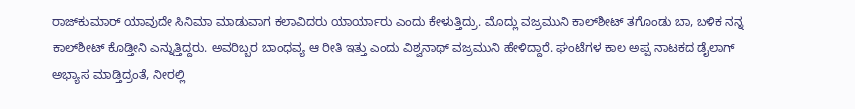ರಾಜ್‌ಕುಮಾರ್ ಯಾವುದೇ ಸಿನಿಮಾ ಮಾಡುವಾಗ ಕಲಾವಿದರು ಯಾರ್ಯಾರು ಎಂದು ಕೇಳುತ್ತಿದ್ರು. ಮೊದ್ಲು ವಜ್ರಮುನಿ ಕಾಲ್‌ಶೀಟ್ ತಗೊಂಡು ಬಾ, ಬಳಿಕ ನನ್ನ ಕಾಲ್‌ಶೀಟ್ ಕೊಡ್ತೀನಿ ಎನ್ನುತ್ತಿದ್ದರು. ಅವರಿಬ್ಬರ ಬಾಂಧವ್ಯ ಆ ರೀತಿ ಇತ್ತು ಎಂದು ವಿಶ್ವನಾಥ್ ವಜ್ರಮುನಿ ಹೇಳಿದ್ದಾರೆ. ಘಂಟೆಗಳ ಕಾಲ ಅಪ್ಪ ನಾಟಕದ ಡೈಲಾಗ್ ಅಭ್ಯಾಸ ಮಾಡ್ತಿದ್ರಂತೆ, ನೀರಲ್ಲಿ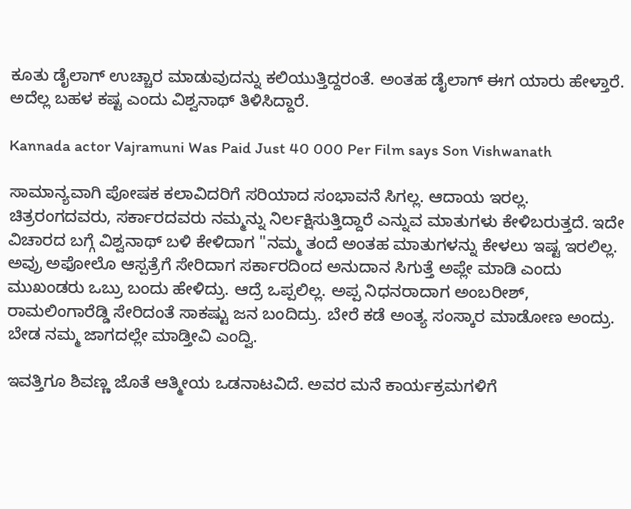ಕೂತು ಡೈಲಾಗ್ ಉಚ್ಚಾರ ಮಾಡುವುದನ್ನು ಕಲಿಯುತ್ತಿದ್ದರಂತೆ. ಅಂತಹ ಡೈಲಾಗ್ ಈಗ ಯಾರು ಹೇಳ್ತಾರೆ. ಅದೆಲ್ಲ ಬಹಳ ಕಷ್ಟ ಎಂದು ವಿಶ್ವನಾಥ್ ತಿಳಿಸಿದ್ದಾರೆ.

Kannada actor Vajramuni Was Paid Just 40 000 Per Film says Son Vishwanath

ಸಾಮಾನ್ಯವಾಗಿ ಪೋಷಕ ಕಲಾವಿದರಿಗೆ ಸರಿಯಾದ ಸಂಭಾವನೆ ಸಿಗಲ್ಲ. ಆದಾಯ ಇರಲ್ಲ. ಚಿತ್ರರಂಗದವರು, ಸರ್ಕಾರದವರು ನಮ್ಮನ್ನು ನಿರ್ಲಕ್ಷಿಸುತ್ತಿದ್ದಾರೆ ಎನ್ನುವ ಮಾತುಗಳು ಕೇಳಿಬರುತ್ತದೆ. ಇದೇ ವಿಚಾರದ ಬಗ್ಗೆ ವಿಶ್ವನಾಥ್ ಬಳಿ ಕೇಳಿದಾಗ "ನಮ್ಮ ತಂದೆ ಅಂತಹ ಮಾತುಗಳನ್ನು ಕೇಳಲು ಇಷ್ಟ ಇರಲಿಲ್ಲ. ಅವ್ರು ಅಫೋಲೊ ಆಸ್ಪತ್ರೆಗೆ ಸೇರಿದಾಗ ಸರ್ಕಾರದಿಂದ ಅನುದಾನ ಸಿಗುತ್ತೆ ಅಪ್ಲೇ ಮಾಡಿ ಎಂದು ಮುಖಂಡರು ಒಬ್ರು ಬಂದು ಹೇಳಿದ್ರು. ಆದ್ರೆ ಒಪ್ಪಲಿಲ್ಲ. ಅಪ್ಪ ನಿಧನರಾದಾಗ ಅಂಬರೀಶ್, ರಾಮಲಿಂಗಾರೆಡ್ಡಿ ಸೇರಿದಂತೆ ಸಾಕಷ್ಟು ಜನ ಬಂದಿದ್ರು. ಬೇರೆ ಕಡೆ ಅಂತ್ಯ ಸಂಸ್ಕಾರ ಮಾಡೋಣ ಅಂದ್ರು. ಬೇಡ ನಮ್ಮ ಜಾಗದಲ್ಲೇ ಮಾಡ್ತೀವಿ ಎಂದ್ವಿ.

ಇವತ್ತಿಗೂ ಶಿವಣ್ಣ ಜೊತೆ ಆತ್ಮೀಯ ಒಡನಾಟವಿದೆ. ಅವರ ಮನೆ ಕಾರ್ಯಕ್ರಮಗಳಿಗೆ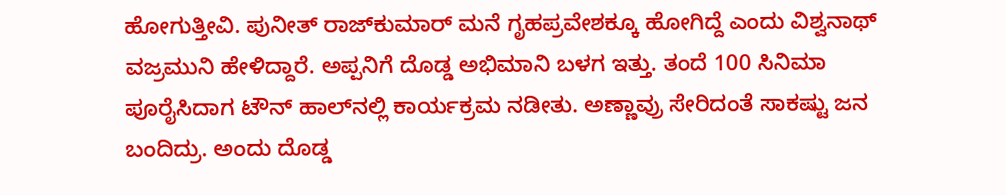ಹೋಗುತ್ತೀವಿ. ಪುನೀತ್ ರಾಜ್‌ಕುಮಾರ್ ಮನೆ ಗೃಹಪ್ರವೇಶಕ್ಕೂ ಹೋಗಿದ್ದೆ ಎಂದು ವಿಶ್ವನಾಥ್ ವಜ್ರಮುನಿ ಹೇಳಿದ್ದಾರೆ. ಅಪ್ಪನಿಗೆ ದೊಡ್ಡ ಅಭಿಮಾನಿ ಬಳಗ ಇತ್ತು. ತಂದೆ 100 ಸಿನಿಮಾ ಪೂರೈಸಿದಾಗ ಟೌನ್‌ ಹಾಲ್‌ನಲ್ಲಿ ಕಾರ್ಯಕ್ರಮ ನಡೀತು. ಅಣ್ಣಾವ್ರು ಸೇರಿದಂತೆ ಸಾಕಷ್ಟು ಜನ ಬಂದಿದ್ರು. ಅಂದು ದೊಡ್ಡ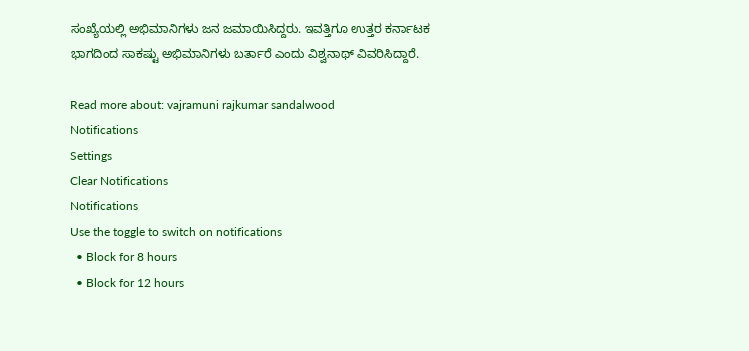ಸಂಖ್ಯೆಯಲ್ಲಿ ಅಭಿಮಾನಿಗಳು ಜನ ಜಮಾಯಿಸಿದ್ದರು. ಇವತ್ತಿಗೂ ಉತ್ತರ ಕರ್ನಾಟಕ ಭಾಗದಿಂದ ಸಾಕಷ್ಟು ಅಭಿಮಾನಿಗಳು ಬರ್ತಾರೆ ಎಂದು ವಿಶ್ವನಾಥ್ ವಿವರಿಸಿದ್ದಾರೆ.

Read more about: vajramuni rajkumar sandalwood
Notifications
Settings
Clear Notifications
Notifications
Use the toggle to switch on notifications
  • Block for 8 hours
  • Block for 12 hours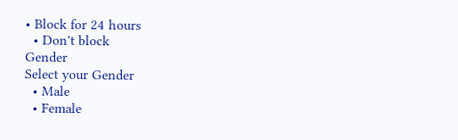• Block for 24 hours
  • Don't block
Gender
Select your Gender
  • Male
  • Female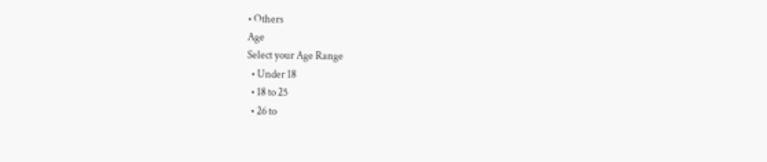• Others
Age
Select your Age Range
  • Under 18
  • 18 to 25
  • 26 to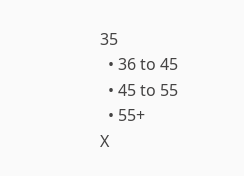35
  • 36 to 45
  • 45 to 55
  • 55+
X